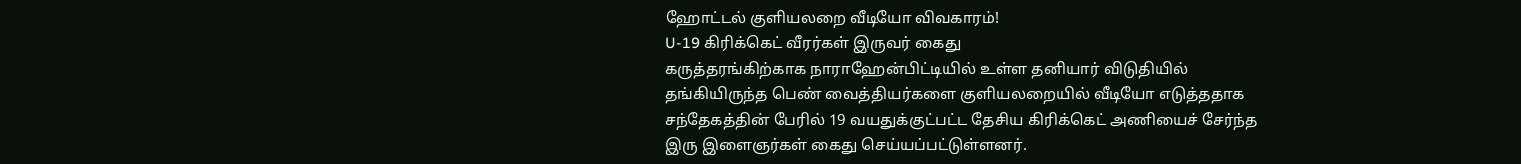ஹோட்டல் குளியலறை வீடியோ விவகாரம்!
U-19 கிரிக்கெட் வீரர்கள் இருவர் கைது
கருத்தரங்கிற்காக நாராஹேன்பிட்டியில் உள்ள தனியார் விடுதியில் தங்கியிருந்த பெண் வைத்தியர்களை குளியலறையில் வீடியோ எடுத்ததாக சந்தேகத்தின் பேரில் 19 வயதுக்குட்பட்ட தேசிய கிரிக்கெட் அணியைச் சேர்ந்த இரு இளைஞர்கள் கைது செய்யப்பட்டுள்ளனர்.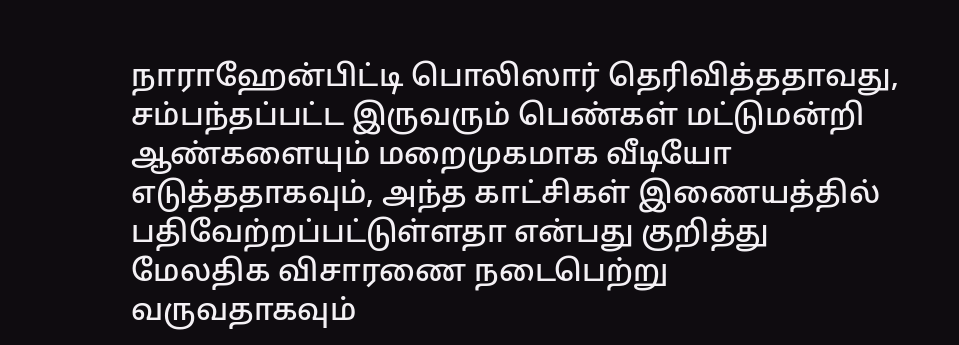நாராஹேன்பிட்டி பொலிஸார் தெரிவித்ததாவது, சம்பந்தப்பட்ட இருவரும் பெண்கள் மட்டுமன்றி ஆண்களையும் மறைமுகமாக வீடியோ எடுத்ததாகவும், அந்த காட்சிகள் இணையத்தில் பதிவேற்றப்பட்டுள்ளதா என்பது குறித்து மேலதிக விசாரணை நடைபெற்று வருவதாகவும்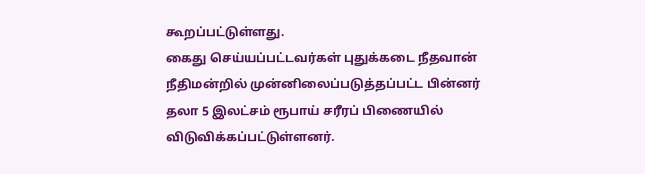கூறப்பட்டுள்ளது.
கைது செய்யப்பட்டவர்கள் புதுக்கடை நீதவான் நீதிமன்றில் முன்னிலைப்படுத்தப்பட்ட பின்னர் தலா 5 இலட்சம் ரூபாய் சரீரப் பிணையில் விடுவிக்கப்பட்டுள்ளனர்.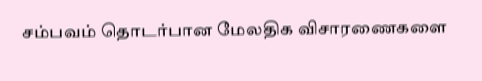சம்பவம் தொடர்பான மேலதிக விசாரணைகளை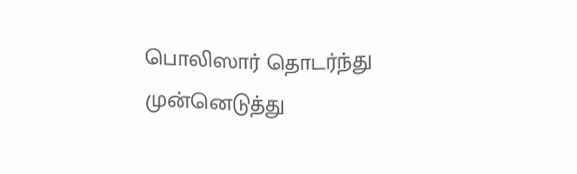பொலிஸார் தொடர்ந்து முன்னெடுத்து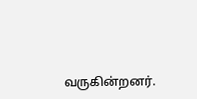வருகின்றனர்.